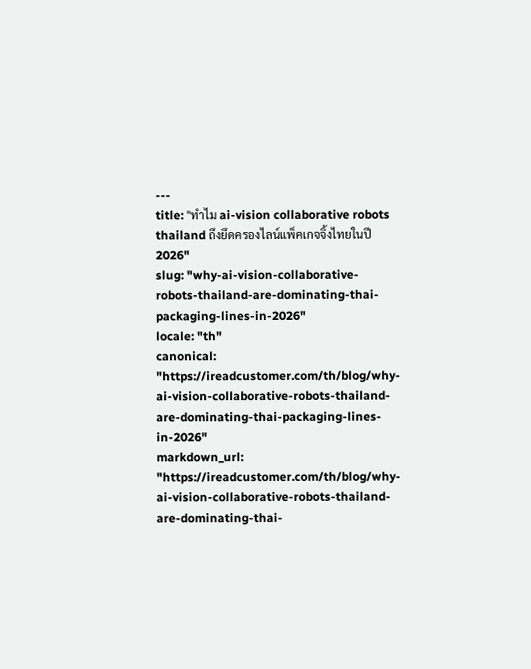---
title: "ทำไม ai-vision collaborative robots thailand ถึงยึดครองไลน์แพ็คเกจจิ้งไทยในปี 2026"
slug: "why-ai-vision-collaborative-robots-thailand-are-dominating-thai-packaging-lines-in-2026"
locale: "th"
canonical: "https://ireadcustomer.com/th/blog/why-ai-vision-collaborative-robots-thailand-are-dominating-thai-packaging-lines-in-2026"
markdown_url: "https://ireadcustomer.com/th/blog/why-ai-vision-collaborative-robots-thailand-are-dominating-thai-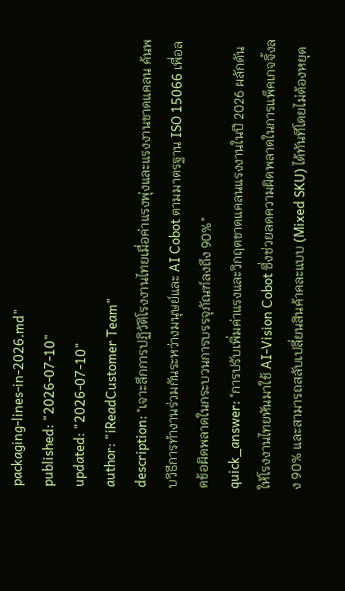packaging-lines-in-2026.md"
published: "2026-07-10"
updated: "2026-07-10"
author: "iReadCustomer Team"
description: "เจาะลึกการปฏิวัติโรงงานไทยเมื่อค่าแรงพุ่งและแรงงานขาดแคลน ค้นพบวิธีการทำงานร่วมกันระหว่างมนุษย์และ AI Cobot ตามมาตรฐาน ISO 15066 เพื่อลดข้อผิดพลาดในกระบวนการบรรจุภัณฑ์ลงถึง 90%"
quick_answer: "การปรับเพิ่มค่าแรงและวิกฤตขาดแคลนแรงงานในปี 2026 ผลักดันให้โรงงานไทยหันมาใช้ AI-Vision Cobot ซึ่งช่วยลดความผิดพลาดในการแพ็คเกจจิ้งลง 90% และสามารถสลับเปลี่ยนสินค้าคละแบบ (Mixed SKU) ได้ทันทีโดยไม่ต้องหยุด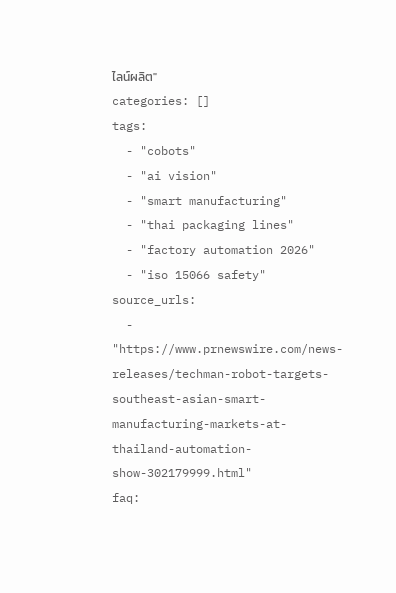ไลน์ผลิต"
categories: []
tags:
  - "cobots"
  - "ai vision"
  - "smart manufacturing"
  - "thai packaging lines"
  - "factory automation 2026"
  - "iso 15066 safety"
source_urls:
  - "https://www.prnewswire.com/news-releases/techman-robot-targets-southeast-asian-smart-manufacturing-markets-at-thailand-automation-show-302179999.html"
faq: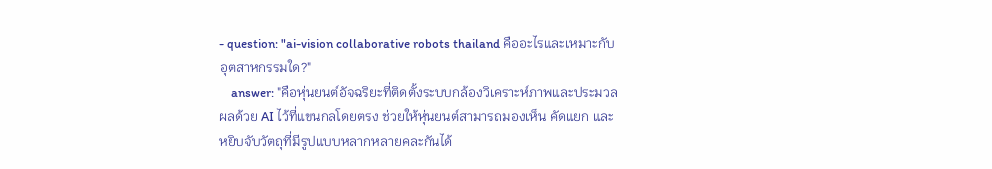- question: "ai-vision collaborative robots thailand คืออะไรและเหมาะกับอุตสาหกรรมใด?"
    answer: "คือหุ่นยนต์อัจฉริยะที่ติดตั้งระบบกล้องวิเคราะห์ภาพและประมวลผลด้วย AI ไว้ที่แขนกลโดยตรง ช่วยให้หุ่นยนต์สามารถมองเห็น คัดแยก และหยิบจับวัตถุที่มีรูปแบบหลากหลายคละกันได้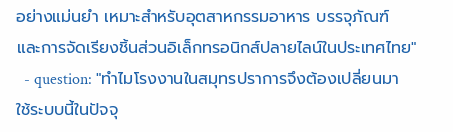อย่างแม่นยำ เหมาะสำหรับอุตสาหกรรมอาหาร บรรจุภัณฑ์ และการจัดเรียงชิ้นส่วนอิเล็กทรอนิกส์ปลายไลน์ในประเทศไทย"
  - question: "ทำไมโรงงานในสมุทรปราการจึงต้องเปลี่ยนมาใช้ระบบนี้ในปัจจุ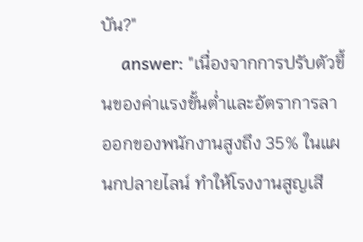บัน?"
    answer: "เนื่องจากการปรับตัวขึ้นของค่าแรงขั้นต่ำและอัตราการลาออกของพนักงานสูงถึง 35% ในแผนกปลายไลน์ ทำให้โรงงานสูญเสี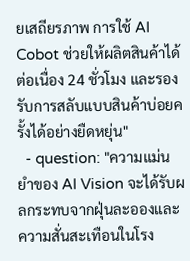ยเสถียรภาพ การใช้ AI Cobot ช่วยให้ผลิตสินค้าได้ต่อเนื่อง 24 ชั่วโมง และรองรับการสลับแบบสินค้าบ่อยครั้งได้อย่างยืดหยุ่น"
  - question: "ความแม่นยำของ AI Vision จะได้รับผลกระทบจากฝุ่นละอองและความสั่นสะเทือนในโรง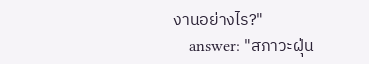งานอย่างไร?"
    answer: "สภาวะฝุ่น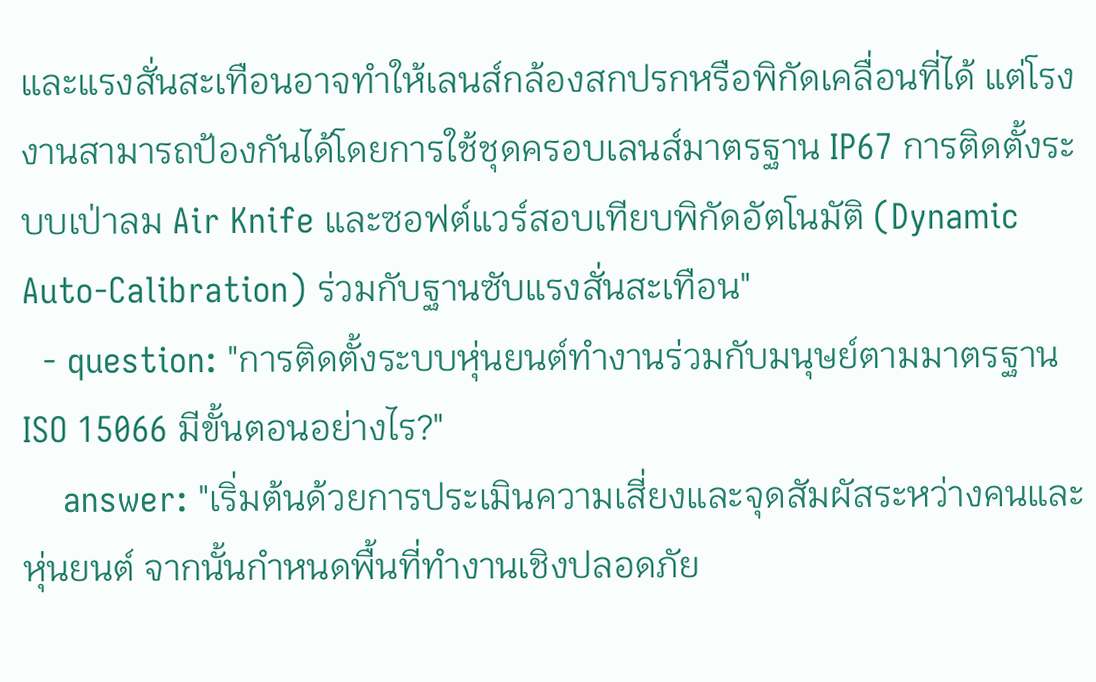และแรงสั่นสะเทือนอาจทำให้เลนส์กล้องสกปรกหรือพิกัดเคลื่อนที่ได้ แต่โรงงานสามารถป้องกันได้โดยการใช้ชุดครอบเลนส์มาตรฐาน IP67 การติดตั้งระบบเป่าลม Air Knife และซอฟต์แวร์สอบเทียบพิกัดอัตโนมัติ (Dynamic Auto-Calibration) ร่วมกับฐานซับแรงสั่นสะเทือน"
  - question: "การติดตั้งระบบหุ่นยนต์ทำงานร่วมกับมนุษย์ตามมาตรฐาน ISO 15066 มีขั้นตอนอย่างไร?"
    answer: "เริ่มต้นด้วยการประเมินความเสี่ยงและจุดสัมผัสระหว่างคนและหุ่นยนต์ จากนั้นกำหนดพื้นที่ทำงานเชิงปลอดภัย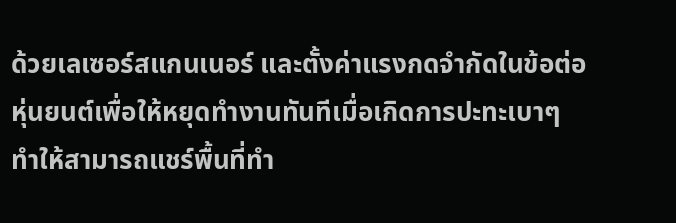ด้วยเลเซอร์สแกนเนอร์ และตั้งค่าแรงกดจำกัดในข้อต่อหุ่นยนต์เพื่อให้หยุดทำงานทันทีเมื่อเกิดการปะทะเบาๆ ทำให้สามารถแชร์พื้นที่ทำ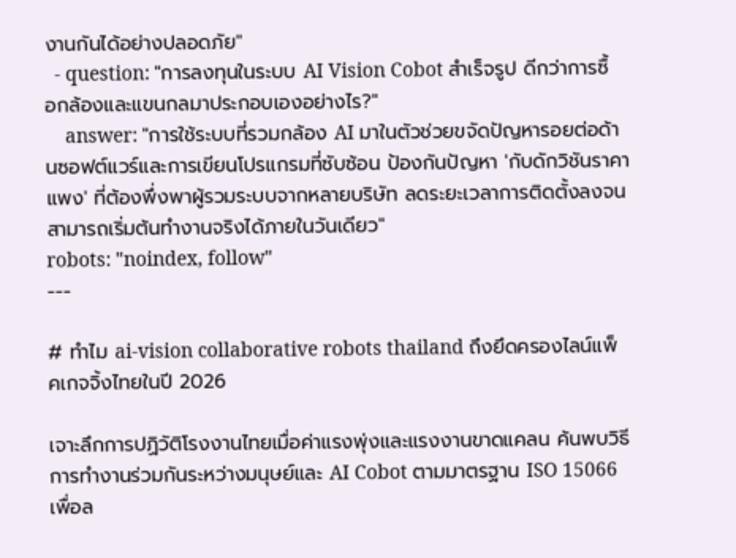งานกันได้อย่างปลอดภัย"
  - question: "การลงทุนในระบบ AI Vision Cobot สำเร็จรูป ดีกว่าการซื้อกล้องและแขนกลมาประกอบเองอย่างไร?"
    answer: "การใช้ระบบที่รวมกล้อง AI มาในตัวช่วยขจัดปัญหารอยต่อด้านซอฟต์แวร์และการเขียนโปรแกรมที่ซับซ้อน ป้องกันปัญหา 'กับดักวิชันราคาแพง' ที่ต้องพึ่งพาผู้รวมระบบจากหลายบริษัท ลดระยะเวลาการติดตั้งลงจนสามารถเริ่มต้นทำงานจริงได้ภายในวันเดียว"
robots: "noindex, follow"
---

# ทำไม ai-vision collaborative robots thailand ถึงยึดครองไลน์แพ็คเกจจิ้งไทยในปี 2026

เจาะลึกการปฏิวัติโรงงานไทยเมื่อค่าแรงพุ่งและแรงงานขาดแคลน ค้นพบวิธีการทำงานร่วมกันระหว่างมนุษย์และ AI Cobot ตามมาตรฐาน ISO 15066 เพื่อล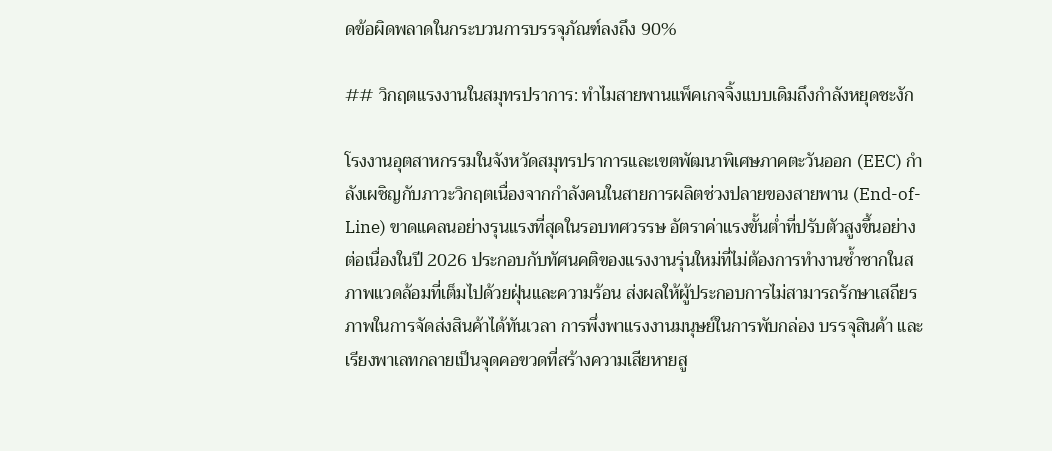ดข้อผิดพลาดในกระบวนการบรรจุภัณฑ์ลงถึง 90%

## วิกฤตแรงงานในสมุทรปราการ: ทำไมสายพานแพ็คเกจจิ้งแบบเดิมถึงกำลังหยุดชะงัก

โรงงานอุตสาหกรรมในจังหวัดสมุทรปราการและเขตพัฒนาพิเศษภาคตะวันออก (EEC) กำลังเผชิญกับภาวะวิกฤตเนื่องจากกำลังคนในสายการผลิตช่วงปลายของสายพาน (End-of-Line) ขาดแคลนอย่างรุนแรงที่สุดในรอบทศวรรษ อัตราค่าแรงขั้นต่ำที่ปรับตัวสูงขึ้นอย่างต่อเนื่องในปี 2026 ประกอบกับทัศนคติของแรงงานรุ่นใหม่ที่ไม่ต้องการทำงานซ้ำซากในสภาพแวดล้อมที่เต็มไปด้วยฝุ่นและความร้อน ส่งผลให้ผู้ประกอบการไม่สามารถรักษาเสถียรภาพในการจัดส่งสินค้าได้ทันเวลา การพึ่งพาแรงงานมนุษย์ในการพับกล่อง บรรจุสินค้า และเรียงพาเลทกลายเป็นจุดคอขวดที่สร้างความเสียหายสู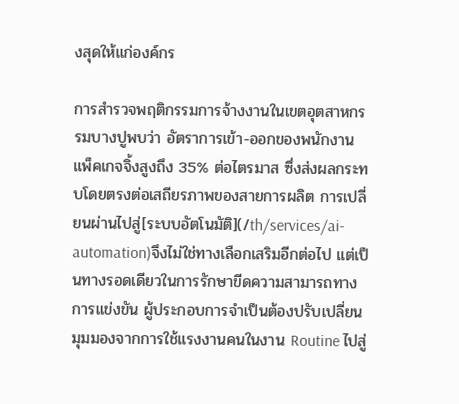งสุดให้แก่องค์กร

การสำรวจพฤติกรรมการจ้างงานในเขตอุตสาหกรรมบางปูพบว่า อัตราการเข้า-ออกของพนักงานแพ็คเกจจิ้งสูงถึง 35% ต่อไตรมาส ซึ่งส่งผลกระทบโดยตรงต่อเสถียรภาพของสายการผลิต การเปลี่ยนผ่านไปสู่[ระบบอัตโนมัติ](/th/services/ai-automation)จึงไม่ใช่ทางเลือกเสริมอีกต่อไป แต่เป็นทางรอดเดียวในการรักษาขีดความสามารถทางการแข่งขัน ผู้ประกอบการจำเป็นต้องปรับเปลี่ยนมุมมองจากการใช้แรงงานคนในงาน Routine ไปสู่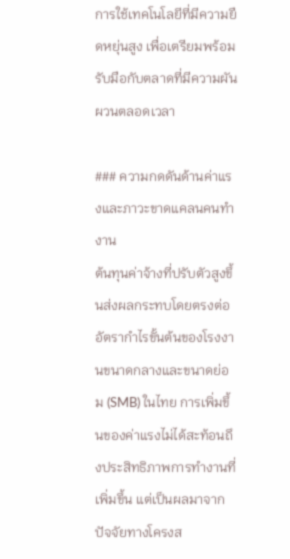การใช้เทคโนโลยีที่มีความยืดหยุ่นสูง เพื่อเตรียมพร้อมรับมือกับตลาดที่มีความผันผวนตลอดเวลา

### ความกดดันด้านค่าแรงและภาวะขาดแคลนคนทำงาน
ต้นทุนค่าจ้างที่ปรับตัวสูงขึ้นส่งผลกระทบโดยตรงต่ออัตรากำไรขั้นต้นของโรงงานขนาดกลางและขนาดย่อม (SMB) ในไทย การเพิ่มขึ้นของค่าแรงไม่ได้สะท้อนถึงประสิทธิภาพการทำงานที่เพิ่มขึ้น แต่เป็นผลมาจากปัจจัยทางโครงส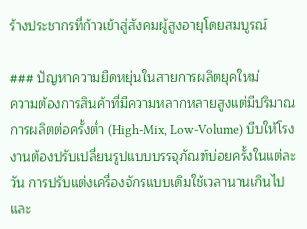ร้างประชากรที่ก้าวเข้าสู่สังคมผู้สูงอายุโดยสมบูรณ์

### ปัญหาความยืดหยุ่นในสายการผลิตยุคใหม่
ความต้องการสินค้าที่มีความหลากหลายสูงแต่มีปริมาณการผลิตต่อครั้งต่ำ (High-Mix, Low-Volume) บีบให้โรงงานต้องปรับเปลี่ยนรูปแบบบรรจุภัณฑ์บ่อยครั้งในแต่ละวัน การปรับแต่งเครื่องจักรแบบเดิมใช้เวลานานเกินไปและ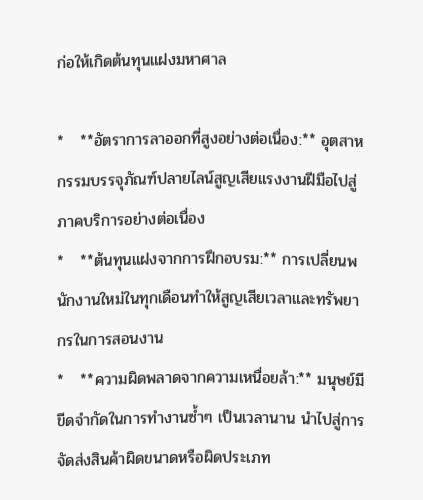ก่อให้เกิดต้นทุนแฝงมหาศาล

*   **อัตราการลาออกที่สูงอย่างต่อเนื่อง:** อุตสาหกรรมบรรจุภัณฑ์ปลายไลน์สูญเสียแรงงานฝีมือไปสู่ภาคบริการอย่างต่อเนื่อง
*   **ต้นทุนแฝงจากการฝึกอบรม:** การเปลี่ยนพนักงานใหม่ในทุกเดือนทำให้สูญเสียเวลาและทรัพยากรในการสอนงาน
*   **ความผิดพลาดจากความเหนื่อยล้า:** มนุษย์มีขีดจำกัดในการทำงานซ้ำๆ เป็นเวลานาน นำไปสู่การจัดส่งสินค้าผิดขนาดหรือผิดประเภท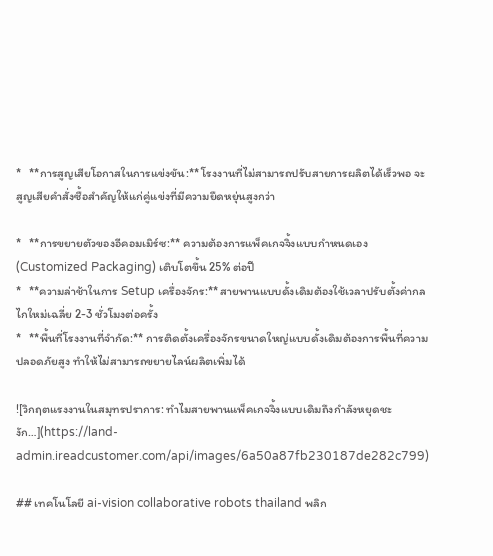*   **การสูญเสียโอกาสในการแข่งขัน:** โรงงานที่ไม่สามารถปรับสายการผลิตได้เร็วพอ จะสูญเสียคำสั่งซื้อสำคัญให้แก่คู่แข่งที่มีความยืดหยุ่นสูงกว่า

*   **การขยายตัวของอีคอมเมิร์ซ:** ความต้องการแพ็คเกจจิ้งแบบกำหนดเอง (Customized Packaging) เติบโตขึ้น 25% ต่อปี
*   **ความล่าช้าในการ Setup เครื่องจักร:** สายพานแบบดั้งเดิมต้องใช้เวลาปรับตั้งค่ากลไกใหม่เฉลี่ย 2-3 ชั่วโมงต่อครั้ง
*   **พื้นที่โรงงานที่จำกัด:** การติดตั้งเครื่องจักรขนาดใหญ่แบบดั้งเดิมต้องการพื้นที่ความปลอดภัยสูง ทำให้ไม่สามารถขยายไลน์ผลิตเพิ่มได้

![วิกฤตแรงงานในสมุทรปราการ: ทำไมสายพานแพ็คเกจจิ้งแบบเดิมถึงกำลังหยุดชะงัก…](https://land-admin.ireadcustomer.com/api/images/6a50a87fb230187de282c799)

## เทคโนโลยี ai-vision collaborative robots thailand พลิก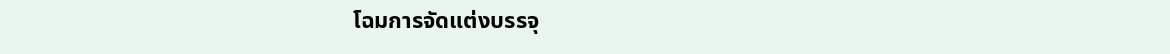โฉมการจัดแต่งบรรจุ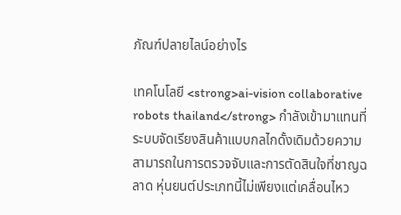ภัณฑ์ปลายไลน์อย่างไร

เทคโนโลยี <strong>ai-vision collaborative robots thailand</strong> กำลังเข้ามาแทนที่ระบบจัดเรียงสินค้าแบบกลไกดั้งเดิมด้วยความสามารถในการตรวจจับและการตัดสินใจที่ชาญฉลาด หุ่นยนต์ประเภทนี้ไม่เพียงแต่เคลื่อนไหว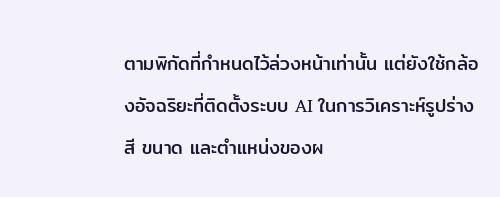ตามพิกัดที่กำหนดไว้ล่วงหน้าเท่านั้น แต่ยังใช้กล้องอัจฉริยะที่ติดตั้งระบบ AI ในการวิเคราะห์รูปร่าง สี ขนาด และตำแหน่งของผ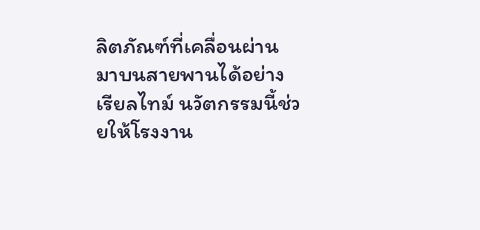ลิตภัณฑ์ที่เคลื่อนผ่านมาบนสายพานได้อย่างเรียลไทม์ นวัตกรรมนี้ช่วยให้โรงงาน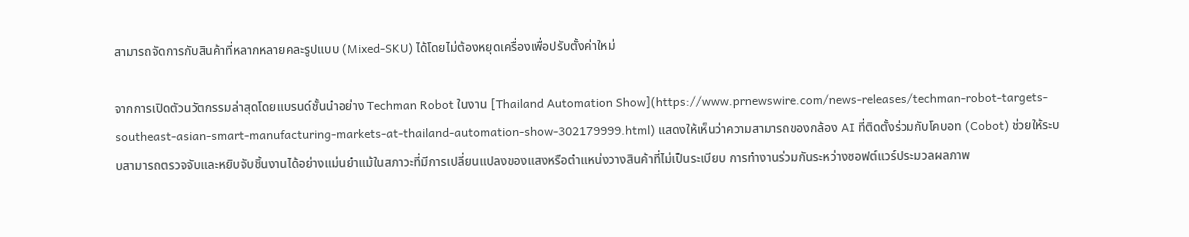สามารถจัดการกับสินค้าที่หลากหลายคละรูปแบบ (Mixed-SKU) ได้โดยไม่ต้องหยุดเครื่องเพื่อปรับตั้งค่าใหม่

จากการเปิดตัวนวัตกรรมล่าสุดโดยแบรนด์ชั้นนำอย่าง Techman Robot ในงาน [Thailand Automation Show](https://www.prnewswire.com/news-releases/techman-robot-targets-southeast-asian-smart-manufacturing-markets-at-thailand-automation-show-302179999.html) แสดงให้เห็นว่าความสามารถของกล้อง AI ที่ติดตั้งร่วมกับโคบอท (Cobot) ช่วยให้ระบบสามารถตรวจจับและหยิบจับชิ้นงานได้อย่างแม่นยำแม้ในสภาวะที่มีการเปลี่ยนแปลงของแสงหรือตำแหน่งวางสินค้าที่ไม่เป็นระเบียบ การทำงานร่วมกันระหว่างซอฟต์แวร์ประมวลผลภาพ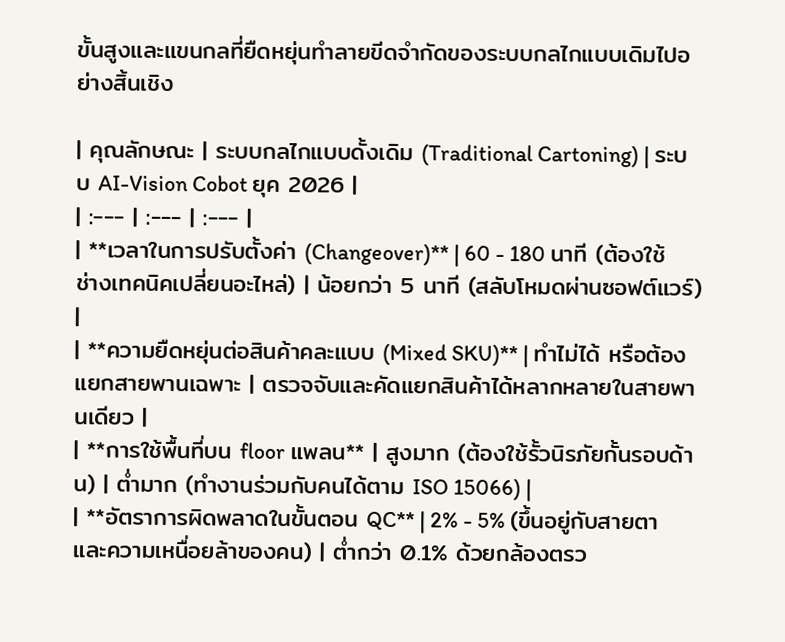ขั้นสูงและแขนกลที่ยืดหยุ่นทำลายขีดจำกัดของระบบกลไกแบบเดิมไปอย่างสิ้นเชิง

| คุณลักษณะ | ระบบกลไกแบบดั้งเดิม (Traditional Cartoning) | ระบบ AI-Vision Cobot ยุค 2026 |
| :--- | :--- | :--- |
| **เวลาในการปรับตั้งค่า (Changeover)** | 60 - 180 นาที (ต้องใช้ช่างเทคนิคเปลี่ยนอะไหล่) | น้อยกว่า 5 นาที (สลับโหมดผ่านซอฟต์แวร์) |
| **ความยืดหยุ่นต่อสินค้าคละแบบ (Mixed SKU)** | ทำไม่ได้ หรือต้องแยกสายพานเฉพาะ | ตรวจจับและคัดแยกสินค้าได้หลากหลายในสายพานเดียว |
| **การใช้พื้นที่บน floor แพลน** | สูงมาก (ต้องใช้รั้วนิรภัยกั้นรอบด้าน) | ต่ำมาก (ทำงานร่วมกับคนได้ตาม ISO 15066) |
| **อัตราการผิดพลาดในขั้นตอน QC** | 2% - 5% (ขึ้นอยู่กับสายตาและความเหนื่อยล้าของคน) | ต่ำกว่า 0.1% ด้วยกล้องตรว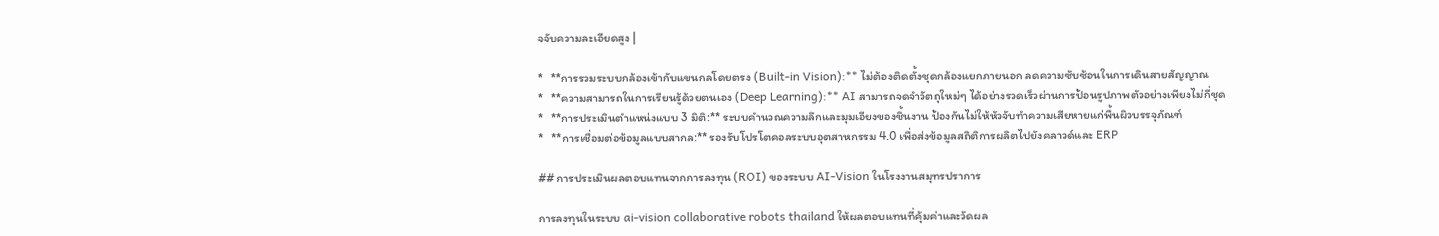จจับความละเอียดสูง |

*   **การรวมระบบกล้องเข้ากับแขนกลโดยตรง (Built-in Vision):** ไม่ต้องติดตั้งชุดกล้องแยกภายนอก ลดความซับซ้อนในการเดินสายสัญญาณ
*   **ความสามารถในการเรียนรู้ด้วยตนเอง (Deep Learning):** AI สามารถจดจำวัตถุใหม่ๆ ได้อย่างรวดเร็วผ่านการป้อนรูปภาพตัวอย่างเพียงไม่กี่ชุด
*   **การประเมินตำแหน่งแบบ 3 มิติ:** ระบบคำนวณความลึกและมุมเอียงของชิ้นงาน ป้องกันไม่ให้หัวจับทำความเสียหายแก่พื้นผิวบรรจุภัณฑ์
*   **การเชื่อมต่อข้อมูลแบบสากล:** รองรับโปรโตคอลระบบอุตสาหกรรม 4.0 เพื่อส่งข้อมูลสถิติการผลิตไปยังคลาวด์และ ERP

## การประเมินผลตอบแทนจากการลงทุน (ROI) ของระบบ AI-Vision ในโรงงานสมุทรปราการ

การลงทุนในระบบ ai-vision collaborative robots thailand ให้ผลตอบแทนที่คุ้มค่าและวัดผล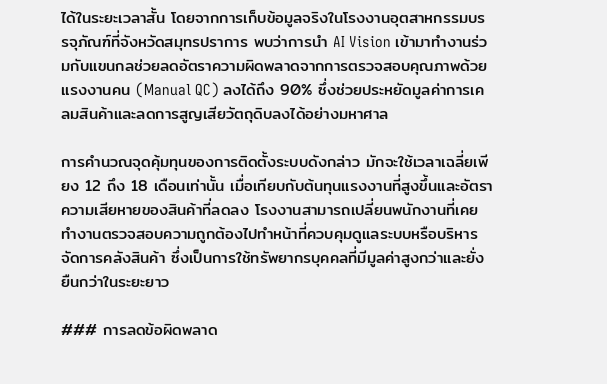ได้ในระยะเวลาสั้น โดยจากการเก็บข้อมูลจริงในโรงงานอุตสาหกรรมบรรจุภัณฑ์ที่จังหวัดสมุทรปราการ พบว่าการนำ AI Vision เข้ามาทำงานร่วมกับแขนกลช่วยลดอัตราความผิดพลาดจากการตรวจสอบคุณภาพด้วยแรงงานคน (Manual QC) ลงได้ถึง 90% ซึ่งช่วยประหยัดมูลค่าการเคลมสินค้าและลดการสูญเสียวัตถุดิบลงได้อย่างมหาศาล

การคำนวณจุดคุ้มทุนของการติดตั้งระบบดังกล่าว มักจะใช้เวลาเฉลี่ยเพียง 12 ถึง 18 เดือนเท่านั้น เมื่อเทียบกับต้นทุนแรงงานที่สูงขึ้นและอัตราความเสียหายของสินค้าที่ลดลง โรงงานสามารถเปลี่ยนพนักงานที่เคยทำงานตรวจสอบความถูกต้องไปทำหน้าที่ควบคุมดูแลระบบหรือบริหารจัดการคลังสินค้า ซึ่งเป็นการใช้ทรัพยากรบุคคลที่มีมูลค่าสูงกว่าและยั่งยืนกว่าในระยะยาว

### การลดข้อผิดพลาด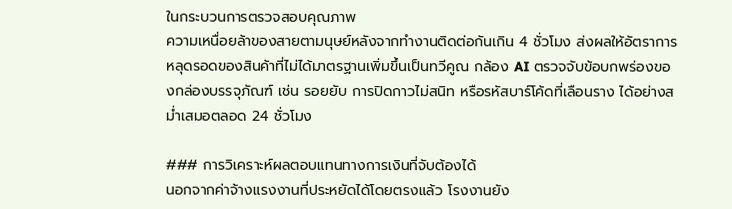ในกระบวนการตรวจสอบคุณภาพ
ความเหนื่อยล้าของสายตามนุษย์หลังจากทำงานติดต่อกันเกิน 4 ชั่วโมง ส่งผลให้อัตราการหลุดรอดของสินค้าที่ไม่ได้มาตรฐานเพิ่มขึ้นเป็นทวีคูณ กล้อง AI ตรวจจับข้อบกพร่องของกล่องบรรจุภัณฑ์ เช่น รอยยับ การปิดกาวไม่สนิท หรือรหัสบาร์โค้ดที่เลือนราง ได้อย่างสม่ำเสมอตลอด 24 ชั่วโมง

### การวิเคราะห์ผลตอบแทนทางการเงินที่จับต้องได้
นอกจากค่าจ้างแรงงานที่ประหยัดได้โดยตรงแล้ว โรงงานยัง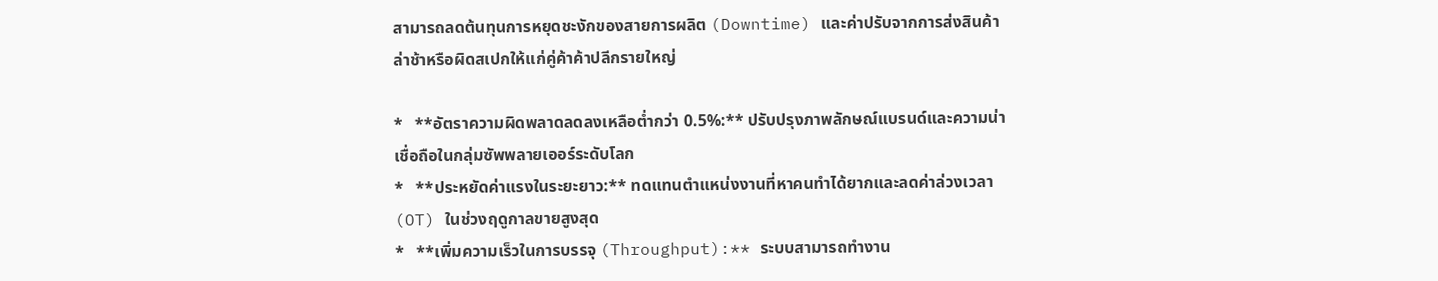สามารถลดต้นทุนการหยุดชะงักของสายการผลิต (Downtime) และค่าปรับจากการส่งสินค้าล่าช้าหรือผิดสเปกให้แก่คู่ค้าค้าปลีกรายใหญ่

*   **อัตราความผิดพลาดลดลงเหลือต่ำกว่า 0.5%:** ปรับปรุงภาพลักษณ์แบรนด์และความน่าเชื่อถือในกลุ่มซัพพลายเออร์ระดับโลก
*   **ประหยัดค่าแรงในระยะยาว:** ทดแทนตำแหน่งงานที่หาคนทำได้ยากและลดค่าล่วงเวลา (OT) ในช่วงฤดูกาลขายสูงสุด
*   **เพิ่มความเร็วในการบรรจุ (Throughput):** ระบบสามารถทำงาน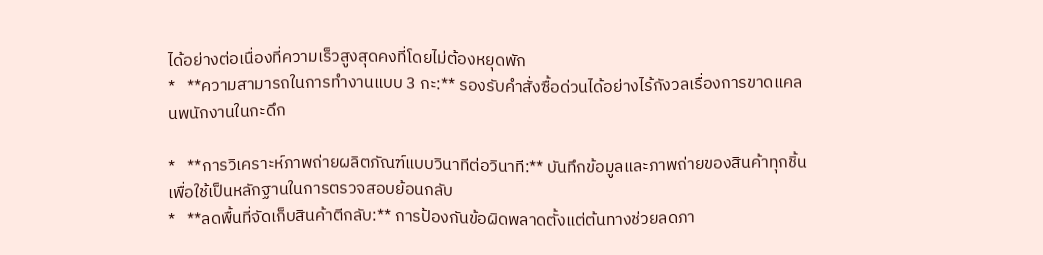ได้อย่างต่อเนื่องที่ความเร็วสูงสุดคงที่โดยไม่ต้องหยุดพัก
*   **ความสามารถในการทำงานแบบ 3 กะ:** รองรับคำสั่งซื้อด่วนได้อย่างไร้กังวลเรื่องการขาดแคลนพนักงานในกะดึก

*   **การวิเคราะห์ภาพถ่ายผลิตภัณฑ์แบบวินาทีต่อวินาที:** บันทึกข้อมูลและภาพถ่ายของสินค้าทุกชิ้นเพื่อใช้เป็นหลักฐานในการตรวจสอบย้อนกลับ
*   **ลดพื้นที่จัดเก็บสินค้าตีกลับ:** การป้องกันข้อผิดพลาดตั้งแต่ต้นทางช่วยลดภา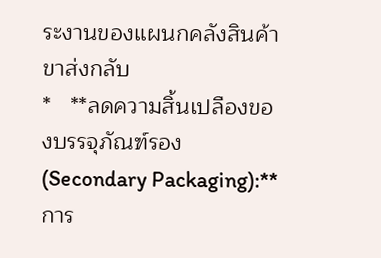ระงานของแผนกคลังสินค้าขาส่งกลับ
*   **ลดความสิ้นเปลืองของบรรจุภัณฑ์รอง (Secondary Packaging):** การ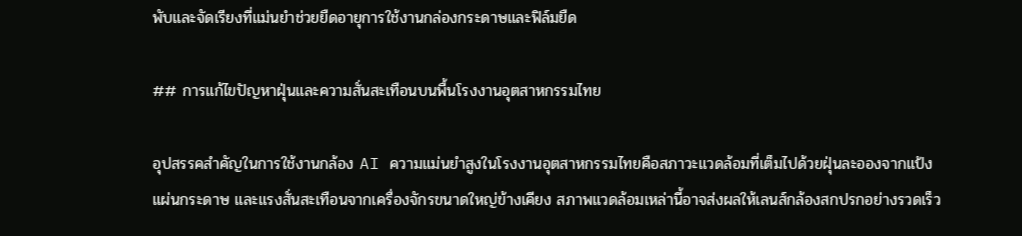พับและจัดเรียงที่แม่นยำช่วยยืดอายุการใช้งานกล่องกระดาษและฟิล์มยืด

## การแก้ไขปัญหาฝุ่นและความสั่นสะเทือนบนพื้นโรงงานอุตสาหกรรมไทย

อุปสรรคสำคัญในการใช้งานกล้อง AI ความแม่นยำสูงในโรงงานอุตสาหกรรมไทยคือสภาวะแวดล้อมที่เต็มไปด้วยฝุ่นละอองจากแป้ง แผ่นกระดาษ และแรงสั่นสะเทือนจากเครื่องจักรขนาดใหญ่ข้างเคียง สภาพแวดล้อมเหล่านี้อาจส่งผลให้เลนส์กล้องสกปรกอย่างรวดเร็ว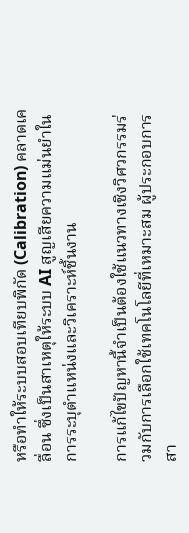หรือทำให้ระบบสอบเทียบพิกัด (Calibration) คลาดเคลื่อน ซึ่งเป็นสาเหตุให้ระบบ AI สูญเสียความแม่นยำในการระบุตำแหน่งและวิเคราะห์ชิ้นงาน

การแก้ไขปัญหานี้จำเป็นต้องใช้แนวทางเชิงวิศวกรรมร่วมกับการเลือกใช้เทคโนโลยีที่เหมาะสม ผู้ประกอบการสา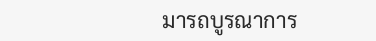มารถบูรณาการ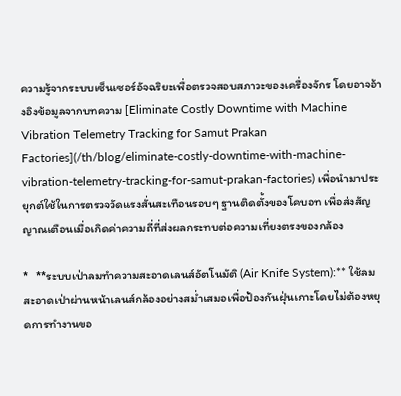ความรู้จากระบบเซ็นเซอร์อัจฉริยะเพื่อตรวจสอบสภาวะของเครื่องจักร โดยอาจอ้างอิงข้อมูลจากบทความ [Eliminate Costly Downtime with Machine Vibration Telemetry Tracking for Samut Prakan Factories](/th/blog/eliminate-costly-downtime-with-machine-vibration-telemetry-tracking-for-samut-prakan-factories) เพื่อนำมาประยุกต์ใช้ในการตรวจวัดแรงสั่นสะเทือนรอบๆ ฐานติดตั้งของโคบอท เพื่อส่งสัญญาณเตือนเมื่อเกิดค่าความถี่ที่ส่งผลกระทบต่อความเที่ยงตรงของกล้อง

*   **ระบบเป่าลมทำความสะอาดเลนส์อัตโนมัติ (Air Knife System):** ใช้ลมสะอาดเป่าผ่านหน้าเลนส์กล้องอย่างสม่ำเสมอเพื่อป้องกันฝุ่นเกาะโดยไม่ต้องหยุดการทำงานขอ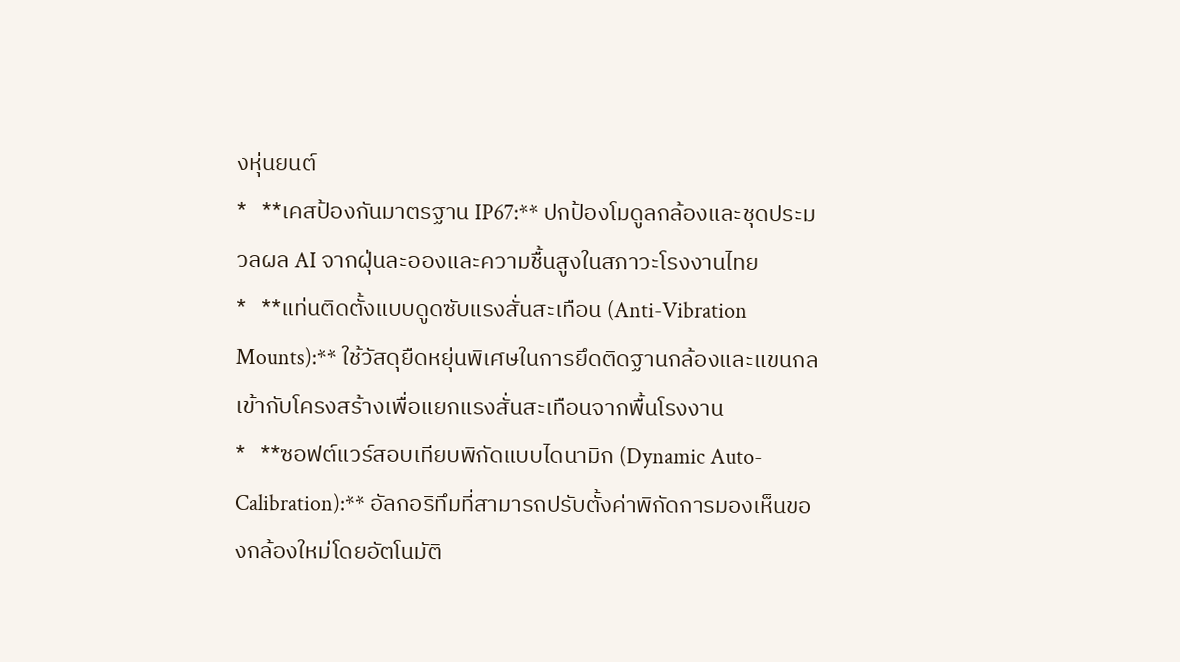งหุ่นยนต์
*   **เคสป้องกันมาตรฐาน IP67:** ปกป้องโมดูลกล้องและชุดประมวลผล AI จากฝุ่นละอองและความชื้นสูงในสภาวะโรงงานไทย
*   **แท่นติดตั้งแบบดูดซับแรงสั่นสะเทือน (Anti-Vibration Mounts):** ใช้วัสดุยืดหยุ่นพิเศษในการยึดติดฐานกล้องและแขนกลเข้ากับโครงสร้างเพื่อแยกแรงสั่นสะเทือนจากพื้นโรงงาน
*   **ซอฟต์แวร์สอบเทียบพิกัดแบบไดนามิก (Dynamic Auto-Calibration):** อัลกอริทึมที่สามารถปรับตั้งค่าพิกัดการมองเห็นของกล้องใหม่โดยอัตโนมัติ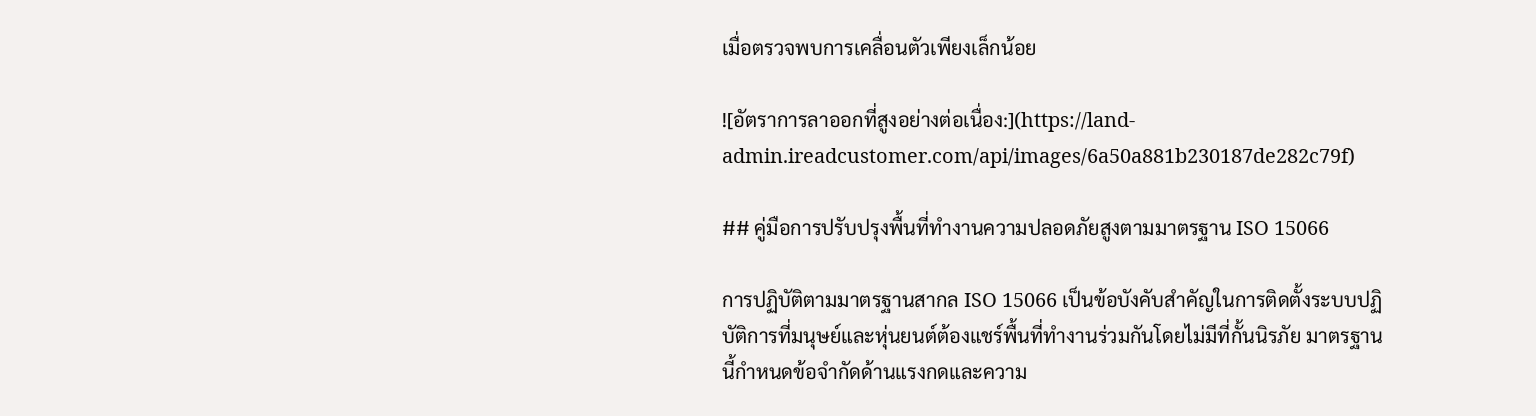เมื่อตรวจพบการเคลื่อนตัวเพียงเล็กน้อย

![อัตราการลาออกที่สูงอย่างต่อเนื่อง:](https://land-admin.ireadcustomer.com/api/images/6a50a881b230187de282c79f)

## คู่มือการปรับปรุงพื้นที่ทำงานความปลอดภัยสูงตามมาตรฐาน ISO 15066

การปฏิบัติตามมาตรฐานสากล ISO 15066 เป็นข้อบังคับสำคัญในการติดตั้งระบบปฏิบัติการที่มนุษย์และหุ่นยนต์ต้องแชร์พื้นที่ทำงานร่วมกันโดยไม่มีที่กั้นนิรภัย มาตรฐานนี้กำหนดข้อจำกัดด้านแรงกดและความ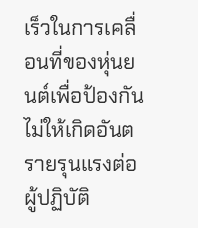เร็วในการเคลื่อนที่ของหุ่นยนต์เพื่อป้องกันไม่ให้เกิดอันตรายรุนแรงต่อผู้ปฏิบัติ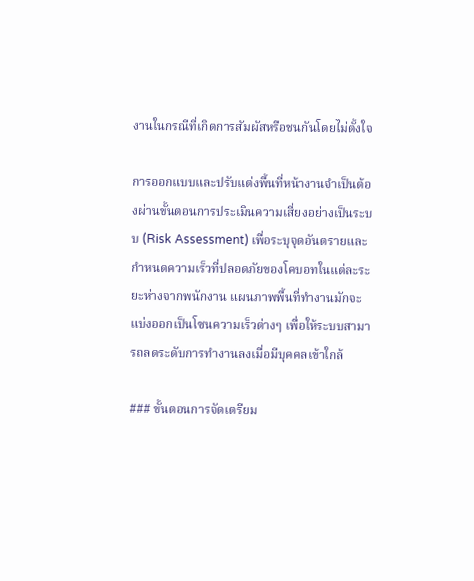งานในกรณีที่เกิดการสัมผัสหรือชนกันโดยไม่ตั้งใจ

การออกแบบและปรับแต่งพื้นที่หน้างานจำเป็นต้องผ่านขั้นตอนการประเมินความเสี่ยงอย่างเป็นระบบ (Risk Assessment) เพื่อระบุจุดอันตรายและกำหนดความเร็วที่ปลอดภัยของโคบอทในแต่ละระยะห่างจากพนักงาน แผนภาพพื้นที่ทำงานมักจะแบ่งออกเป็นโซนความเร็วต่างๆ เพื่อให้ระบบสามารถลดระดับการทำงานลงเมื่อมีบุคคลเข้าใกล้

### ขั้นตอนการจัดเตรียม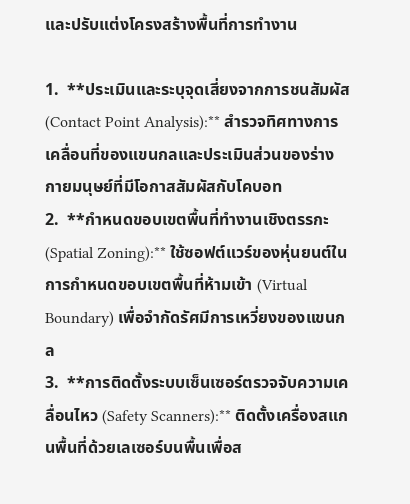และปรับแต่งโครงสร้างพื้นที่การทำงาน

1.  **ประเมินและระบุจุดเสี่ยงจากการชนสัมผัส (Contact Point Analysis):** สำรวจทิศทางการเคลื่อนที่ของแขนกลและประเมินส่วนของร่างกายมนุษย์ที่มีโอกาสสัมผัสกับโคบอท
2.  **กำหนดขอบเขตพื้นที่ทำงานเชิงตรรกะ (Spatial Zoning):** ใช้ซอฟต์แวร์ของหุ่นยนต์ในการกำหนดขอบเขตพื้นที่ห้ามเข้า (Virtual Boundary) เพื่อจำกัดรัศมีการเหวี่ยงของแขนกล
3.  **การติดตั้งระบบเซ็นเซอร์ตรวจจับความเคลื่อนไหว (Safety Scanners):** ติดตั้งเครื่องสแกนพื้นที่ด้วยเลเซอร์บนพื้นเพื่อส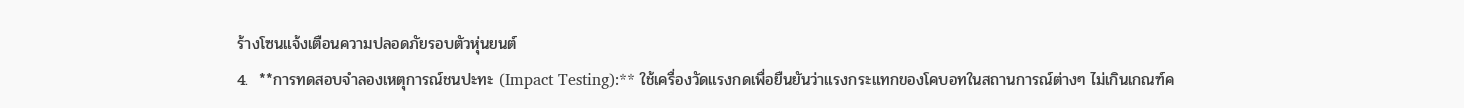ร้างโซนแจ้งเตือนความปลอดภัยรอบตัวหุ่นยนต์
4.  **การทดสอบจำลองเหตุการณ์ชนปะทะ (Impact Testing):** ใช้เครื่องวัดแรงกดเพื่อยืนยันว่าแรงกระแทกของโคบอทในสถานการณ์ต่างๆ ไม่เกินเกณฑ์ค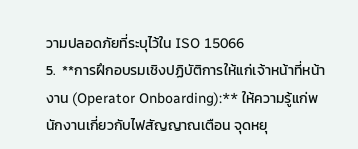วามปลอดภัยที่ระบุไว้ใน ISO 15066
5.  **การฝึกอบรมเชิงปฏิบัติการให้แก่เจ้าหน้าที่หน้างาน (Operator Onboarding):** ให้ความรู้แก่พนักงานเกี่ยวกับไฟสัญญาณเตือน จุดหยุ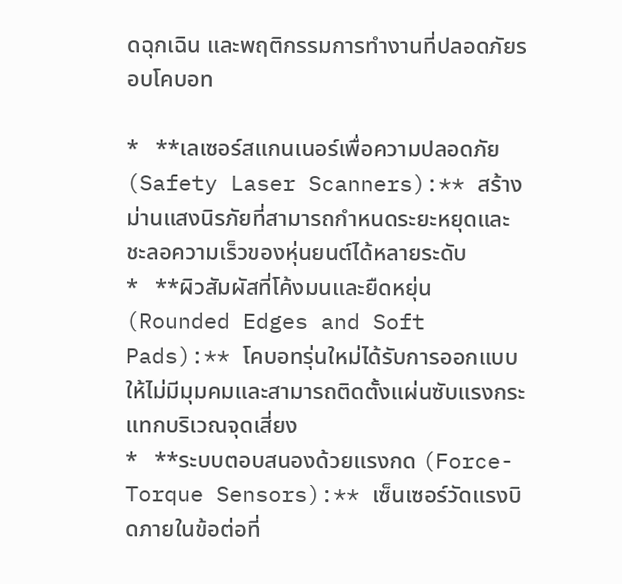ดฉุกเฉิน และพฤติกรรมการทำงานที่ปลอดภัยรอบโคบอท

*   **เลเซอร์สแกนเนอร์เพื่อความปลอดภัย (Safety Laser Scanners):** สร้างม่านแสงนิรภัยที่สามารถกำหนดระยะหยุดและชะลอความเร็วของหุ่นยนต์ได้หลายระดับ
*   **ผิวสัมผัสที่โค้งมนและยืดหยุ่น (Rounded Edges and Soft Pads):** โคบอทรุ่นใหม่ได้รับการออกแบบให้ไม่มีมุมคมและสามารถติดตั้งแผ่นซับแรงกระแทกบริเวณจุดเสี่ยง
*   **ระบบตอบสนองด้วยแรงกด (Force-Torque Sensors):** เซ็นเซอร์วัดแรงบิดภายในข้อต่อที่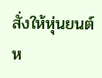สั่งให้หุ่นยนต์ห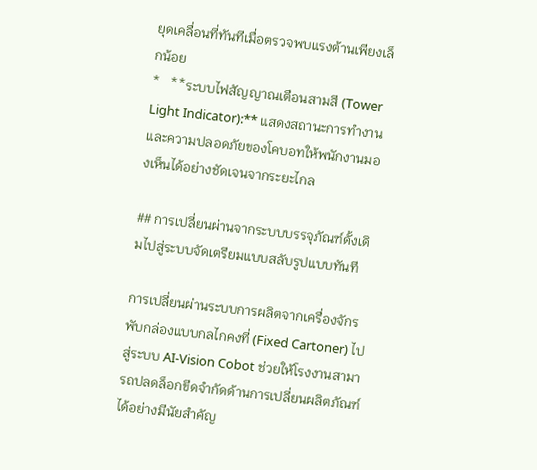ยุดเคลื่อนที่ทันทีเมื่อตรวจพบแรงต้านเพียงเล็กน้อย
*   **ระบบไฟสัญญาณเตือนสามสี (Tower Light Indicator):** แสดงสถานะการทำงานและความปลอดภัยของโคบอทให้พนักงานมองเห็นได้อย่างชัดเจนจากระยะไกล

## การเปลี่ยนผ่านจากระบบบรรจุภัณฑ์ดั้งเดิมไปสู่ระบบจัดเตรียมแบบสลับรูปแบบทันที

การเปลี่ยนผ่านระบบการผลิตจากเครื่องจักรพับกล่องแบบกลไกคงที่ (Fixed Cartoner) ไปสู่ระบบ AI-Vision Cobot ช่วยให้โรงงานสามารถปลดล็อกขีดจำกัดด้านการเปลี่ยนผลิตภัณฑ์ได้อย่างมีนัยสำคัญ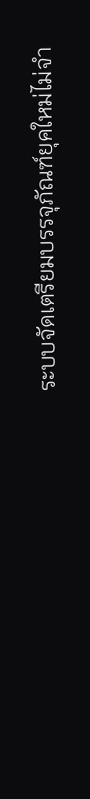ระบบจัดเตรียมบรรจุภัณฑ์ยุคใหม่ไม่จำ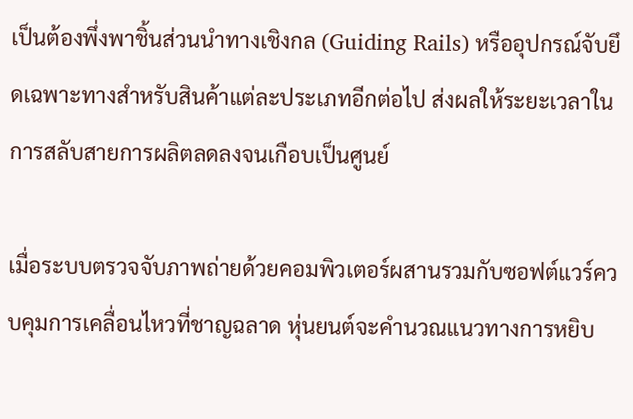เป็นต้องพึ่งพาชิ้นส่วนนำทางเชิงกล (Guiding Rails) หรืออุปกรณ์จับยึดเฉพาะทางสำหรับสินค้าแต่ละประเภทอีกต่อไป ส่งผลให้ระยะเวลาในการสลับสายการผลิตลดลงจนเกือบเป็นศูนย์

เมื่อระบบตรวจจับภาพถ่ายด้วยคอมพิวเตอร์ผสานรวมกับซอฟต์แวร์ควบคุมการเคลื่อนไหวที่ชาญฉลาด หุ่นยนต์จะคำนวณแนวทางการหยิบ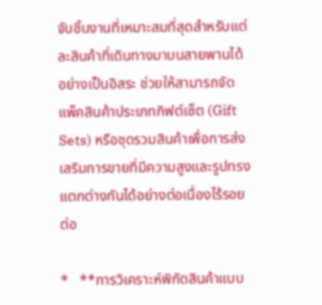จับชิ้นงานที่เหมาะสมที่สุดสำหรับแต่ละสินค้าที่เดินทางมาบนสายพานได้อย่างเป็นอิสระ ช่วยให้สามารถจัดแพ็คสินค้าประเภทกิฟต์เซ็ต (Gift Sets) หรือชุดรวมสินค้าเพื่อการส่งเสริมการขายที่มีความสูงและรูปทรงแตกต่างกันได้อย่างต่อเนื่องไร้รอยต่อ

*   **การวิเคราะห์พิกัดสินค้าแบบ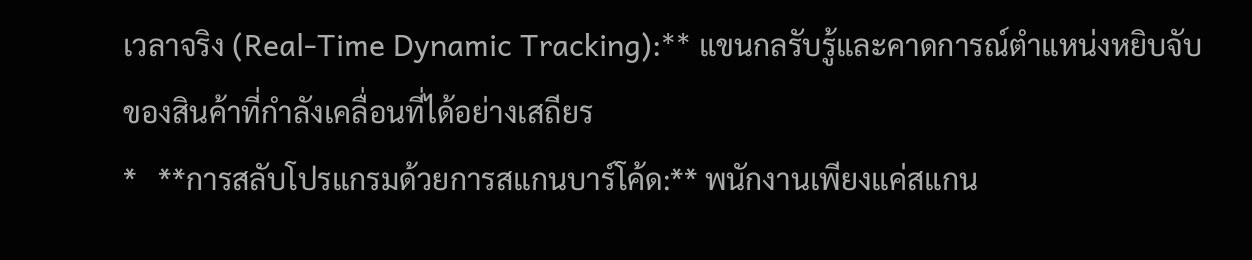เวลาจริง (Real-Time Dynamic Tracking):** แขนกลรับรู้และคาดการณ์ตำแหน่งหยิบจับของสินค้าที่กำลังเคลื่อนที่ได้อย่างเสถียร
*   **การสลับโปรแกรมด้วยการสแกนบาร์โค้ด:** พนักงานเพียงแค่สแกน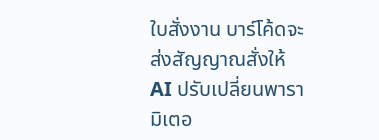ใบสั่งงาน บาร์โค้ดจะส่งสัญญาณสั่งให้ AI ปรับเปลี่ยนพารามิเตอ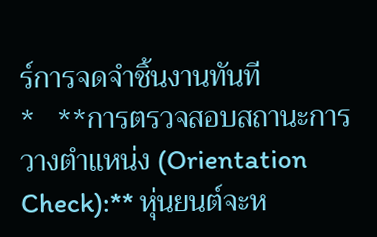ร์การจดจำชิ้นงานทันที
*   **การตรวจสอบสถานะการวางตำแหน่ง (Orientation Check):** หุ่นยนต์จะห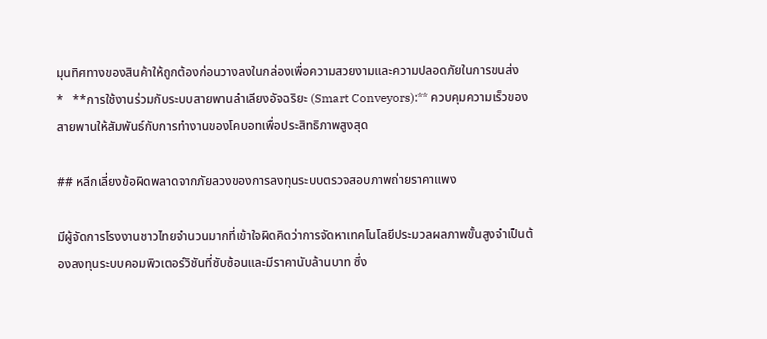มุนทิศทางของสินค้าให้ถูกต้องก่อนวางลงในกล่องเพื่อความสวยงามและความปลอดภัยในการขนส่ง
*   **การใช้งานร่วมกับระบบสายพานลำเลียงอัจฉริยะ (Smart Conveyors):** ควบคุมความเร็วของสายพานให้สัมพันธ์กับการทำงานของโคบอทเพื่อประสิทธิภาพสูงสุด

## หลีกเลี่ยงข้อผิดพลาดจากภัยลวงของการลงทุนระบบตรวจสอบภาพถ่ายราคาแพง

มีผู้จัดการโรงงานชาวไทยจำนวนมากที่เข้าใจผิดคิดว่าการจัดหาเทคโนโลยีประมวลผลภาพขั้นสูงจำเป็นต้องลงทุนระบบคอมพิวเตอร์วิชันที่ซับซ้อนและมีราคานับล้านบาท ซึ่ง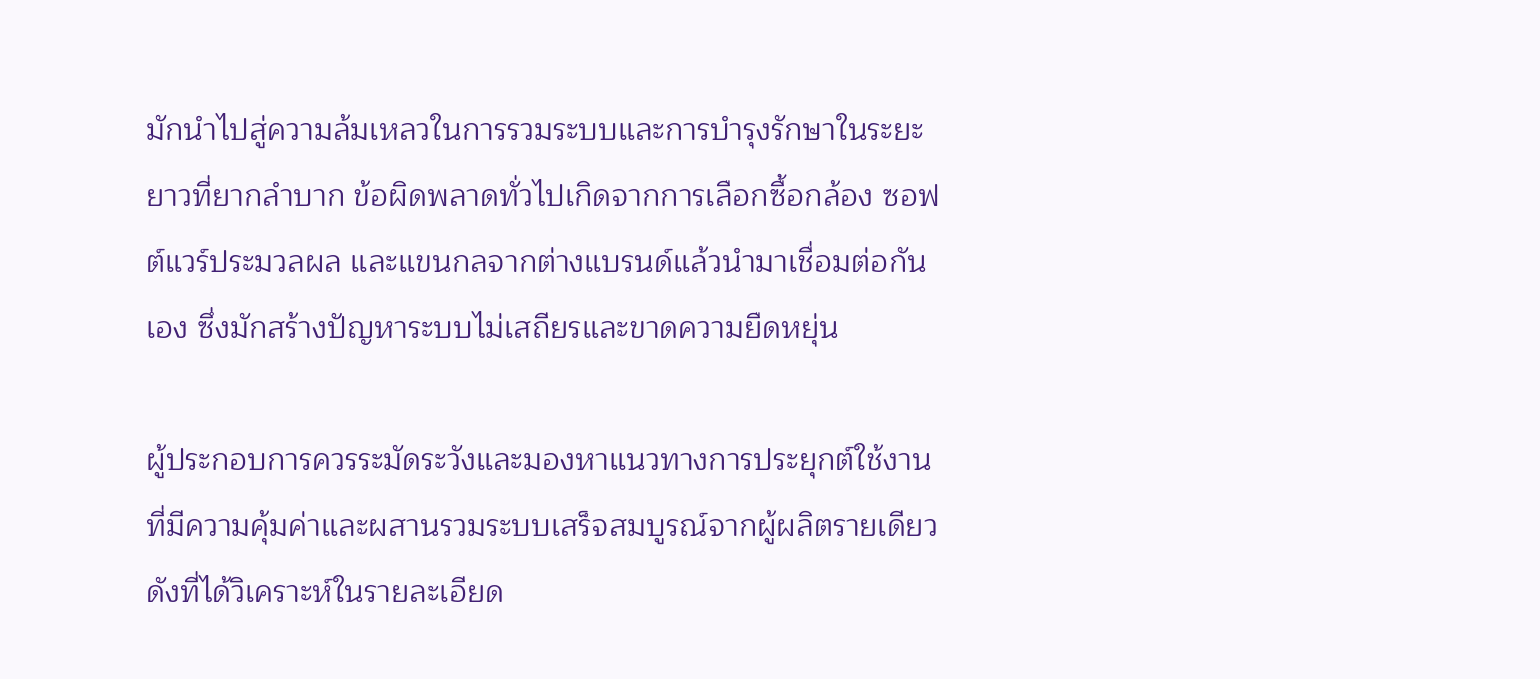มักนำไปสู่ความล้มเหลวในการรวมระบบและการบำรุงรักษาในระยะยาวที่ยากลำบาก ข้อผิดพลาดทั่วไปเกิดจากการเลือกซื้อกล้อง ซอฟต์แวร์ประมวลผล และแขนกลจากต่างแบรนด์แล้วนำมาเชื่อมต่อกันเอง ซึ่งมักสร้างปัญหาระบบไม่เสถียรและขาดความยืดหยุ่น

ผู้ประกอบการควรระมัดระวังและมองหาแนวทางการประยุกต์ใช้งานที่มีความคุ้มค่าและผสานรวมระบบเสร็จสมบูรณ์จากผู้ผลิตรายเดียว ดังที่ได้วิเคราะห์ในรายละเอียด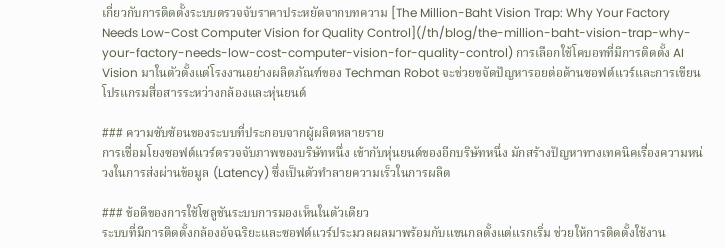เกี่ยวกับการติดตั้งระบบตรวจจับราคาประหยัดจากบทความ [The Million-Baht Vision Trap: Why Your Factory Needs Low-Cost Computer Vision for Quality Control](/th/blog/the-million-baht-vision-trap-why-your-factory-needs-low-cost-computer-vision-for-quality-control) การเลือกใช้โคบอทที่มีการติดตั้ง AI Vision มาในตัวตั้งแต่โรงงานอย่างผลิตภัณฑ์ของ Techman Robot จะช่วยขจัดปัญหารอยต่อด้านซอฟต์แวร์และการเขียนโปรแกรมสื่อสารระหว่างกล้องและหุ่นยนต์

### ความซับซ้อนของระบบที่ประกอบจากผู้ผลิตหลายราย
การเชื่อมโยงซอฟต์แวร์ตรวจจับภาพของบริษัทหนึ่ง เข้ากับหุ่นยนต์ของอีกบริษัทหนึ่ง มักสร้างปัญหาทางเทคนิคเรื่องความหน่วงในการส่งผ่านข้อมูล (Latency) ซึ่งเป็นตัวทำลายความเร็วในการผลิต

### ข้อดีของการใช้โซลูชันระบบการมองเห็นในตัวเดียว
ระบบที่มีการติดตั้งกล้องอัจฉริยะและซอฟต์แวร์ประมวลผลมาพร้อมกับแขนกลตั้งแต่แรกเริ่ม ช่วยให้การติดตั้งใช้งาน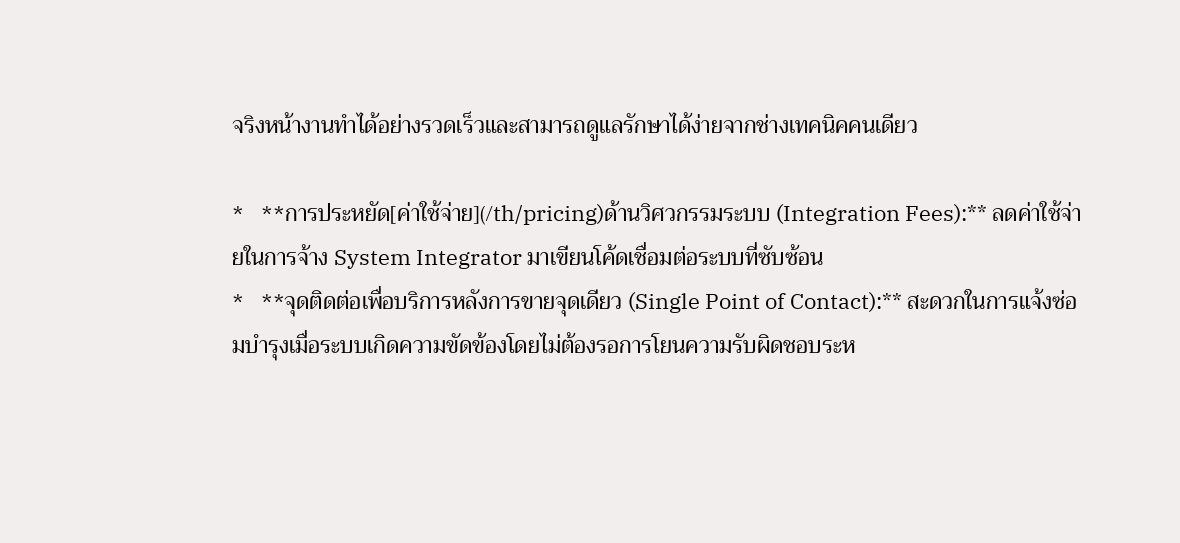จริงหน้างานทำได้อย่างรวดเร็วและสามารถดูแลรักษาได้ง่ายจากช่างเทคนิคคนเดียว

*   **การประหยัด[ค่าใช้จ่าย](/th/pricing)ด้านวิศวกรรมระบบ (Integration Fees):** ลดค่าใช้จ่ายในการจ้าง System Integrator มาเขียนโค้ดเชื่อมต่อระบบที่ซับซ้อน
*   **จุดติดต่อเพื่อบริการหลังการขายจุดเดียว (Single Point of Contact):** สะดวกในการแจ้งซ่อมบำรุงเมื่อระบบเกิดความขัดข้องโดยไม่ต้องรอการโยนความรับผิดชอบระห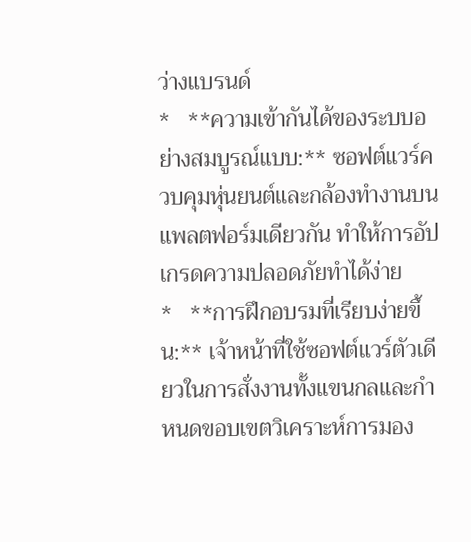ว่างแบรนด์
*   **ความเข้ากันได้ของระบบอย่างสมบูรณ์แบบ:** ซอฟต์แวร์ควบคุมหุ่นยนต์และกล้องทำงานบนแพลตฟอร์มเดียวกัน ทำให้การอัปเกรดความปลอดภัยทำได้ง่าย
*   **การฝึกอบรมที่เรียบง่ายขึ้น:** เจ้าหน้าที่ใช้ซอฟต์แวร์ตัวเดียวในการสั่งงานทั้งแขนกลและกำหนดขอบเขตวิเคราะห์การมอง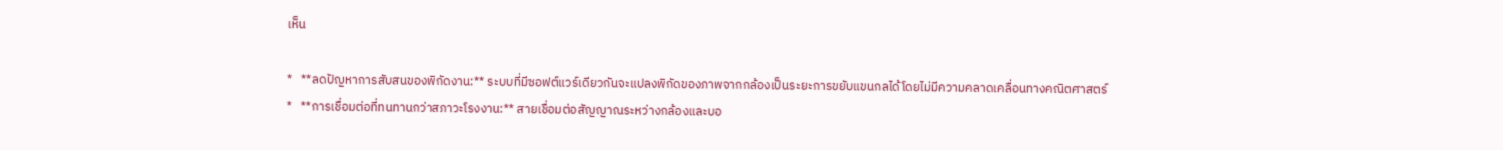เห็น

*   **ลดปัญหาการสับสนของพิกัดงาน:** ระบบที่มีซอฟต์แวร์เดียวกันจะแปลงพิกัดของภาพจากกล้องเป็นระยะการขยับแขนกลได้โดยไม่มีความคลาดเคลื่อนทางคณิตศาสตร์
*   **การเชื่อมต่อที่ทนทานกว่าสภาวะโรงงาน:** สายเชื่อมต่อสัญญาณระหว่างกล้องและบอ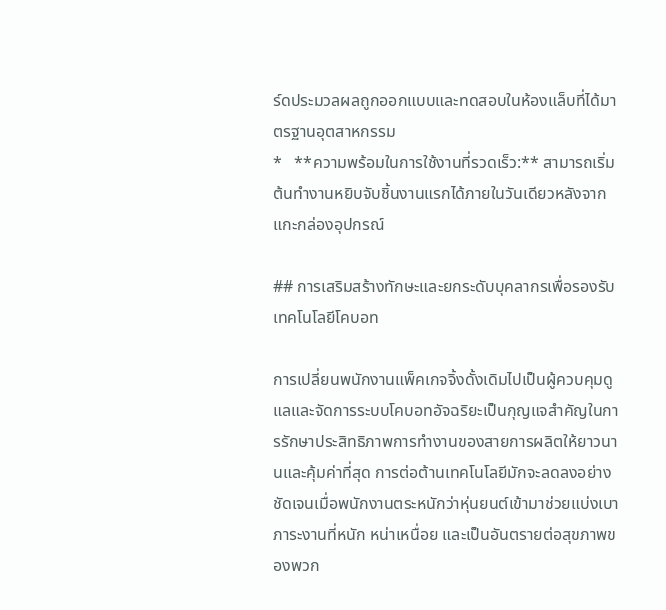ร์ดประมวลผลถูกออกแบบและทดสอบในห้องแล็บที่ได้มาตรฐานอุตสาหกรรม
*   **ความพร้อมในการใช้งานที่รวดเร็ว:** สามารถเริ่มต้นทำงานหยิบจับชิ้นงานแรกได้ภายในวันเดียวหลังจากแกะกล่องอุปกรณ์

## การเสริมสร้างทักษะและยกระดับบุคลากรเพื่อรองรับเทคโนโลยีโคบอท

การเปลี่ยนพนักงานแพ็คเกจจิ้งดั้งเดิมไปเป็นผู้ควบคุมดูแลและจัดการระบบโคบอทอัจฉริยะเป็นกุญแจสำคัญในการรักษาประสิทธิภาพการทำงานของสายการผลิตให้ยาวนานและคุ้มค่าที่สุด การต่อต้านเทคโนโลยีมักจะลดลงอย่างชัดเจนเมื่อพนักงานตระหนักว่าหุ่นยนต์เข้ามาช่วยแบ่งเบาภาระงานที่หนัก หน่าเหนื่อย และเป็นอันตรายต่อสุขภาพของพวก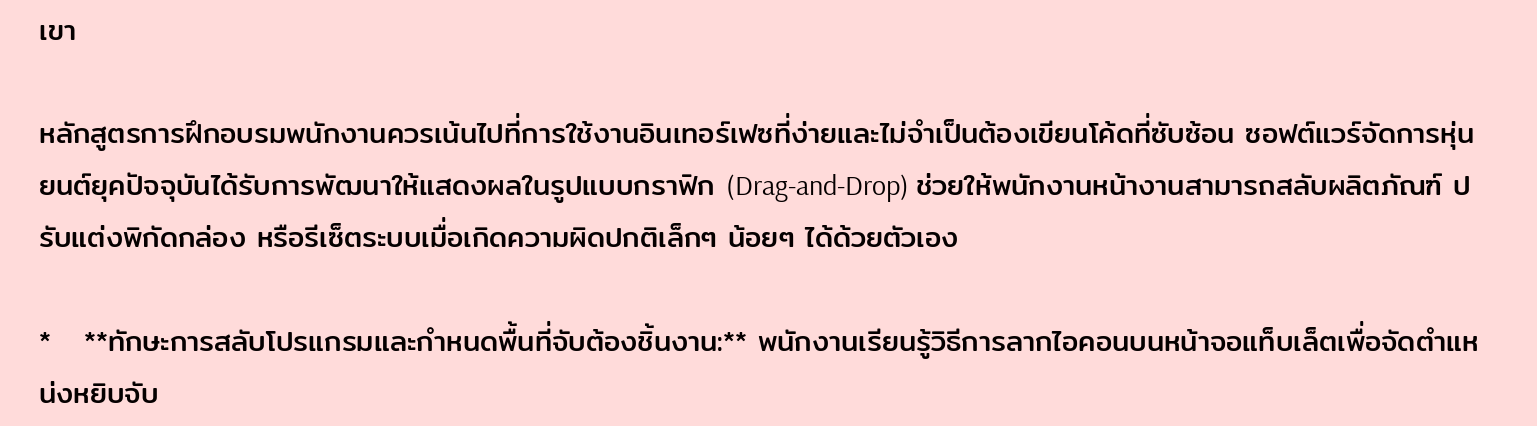เขา

หลักสูตรการฝึกอบรมพนักงานควรเน้นไปที่การใช้งานอินเทอร์เฟซที่ง่ายและไม่จำเป็นต้องเขียนโค้ดที่ซับซ้อน ซอฟต์แวร์จัดการหุ่นยนต์ยุคปัจจุบันได้รับการพัฒนาให้แสดงผลในรูปแบบกราฟิก (Drag-and-Drop) ช่วยให้พนักงานหน้างานสามารถสลับผลิตภัณฑ์ ปรับแต่งพิกัดกล่อง หรือรีเซ็ตระบบเมื่อเกิดความผิดปกติเล็กๆ น้อยๆ ได้ด้วยตัวเอง

*   **ทักษะการสลับโปรแกรมและกำหนดพื้นที่จับต้องชิ้นงาน:** พนักงานเรียนรู้วิธีการลากไอคอนบนหน้าจอแท็บเล็ตเพื่อจัดตำแหน่งหยิบจับ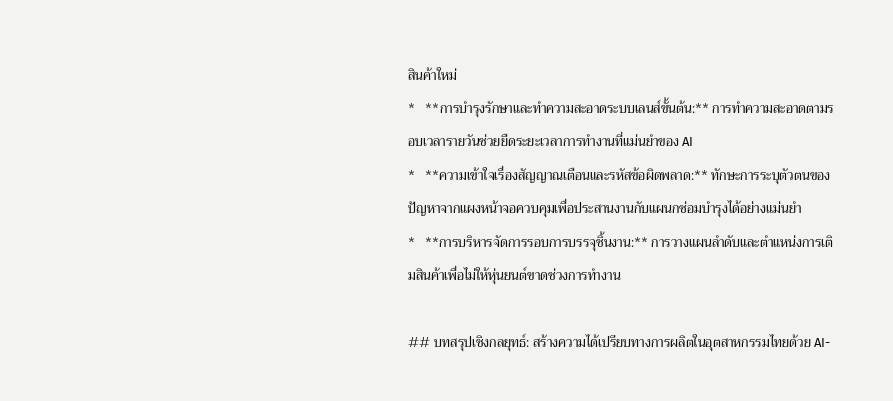สินค้าใหม่
*   **การบำรุงรักษาและทำความสะอาดระบบเลนส์ขั้นต้น:** การทำความสะอาดตามรอบเวลารายวันช่วยยืดระยะเวลาการทำงานที่แม่นยำของ AI
*   **ความเข้าใจเรื่องสัญญาณเตือนและรหัสข้อผิดพลาด:** ทักษะการระบุตัวตนของปัญหาจากแผงหน้าจอควบคุมเพื่อประสานงานกับแผนกซ่อมบำรุงได้อย่างแม่นยำ
*   **การบริหารจัดการรอบการบรรจุชิ้นงาน:** การวางแผนลำดับและตำแหน่งการเติมสินค้าเพื่อไม่ให้หุ่นยนต์ขาดช่วงการทำงาน

## บทสรุปเชิงกลยุทธ์: สร้างความได้เปรียบทางการผลิตในอุตสาหกรรมไทยด้วย AI-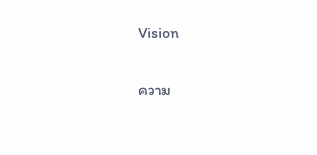Vision

ความ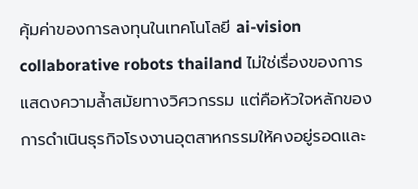คุ้มค่าของการลงทุนในเทคโนโลยี ai-vision collaborative robots thailand ไม่ใช่เรื่องของการแสดงความล้ำสมัยทางวิศวกรรม แต่คือหัวใจหลักของการดำเนินธุรกิจโรงงานอุตสาหกรรมให้คงอยู่รอดและ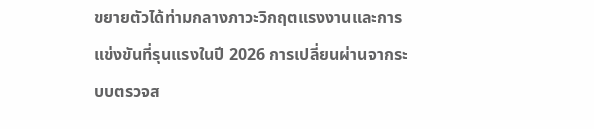ขยายตัวได้ท่ามกลางภาวะวิกฤตแรงงานและการแข่งขันที่รุนแรงในปี 2026 การเปลี่ยนผ่านจากระบบตรวจส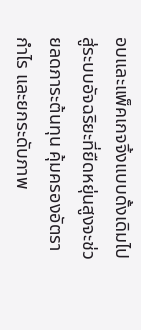อบและแพ็คเกจจิ้งแบบดั้งเดิมไปสู่ระบบอัจฉริยะที่ยืดหยุ่นสูงจะช่วยลดภาระต้นทุน คุ้มครองอัตรากำไร และยกระดับภาพ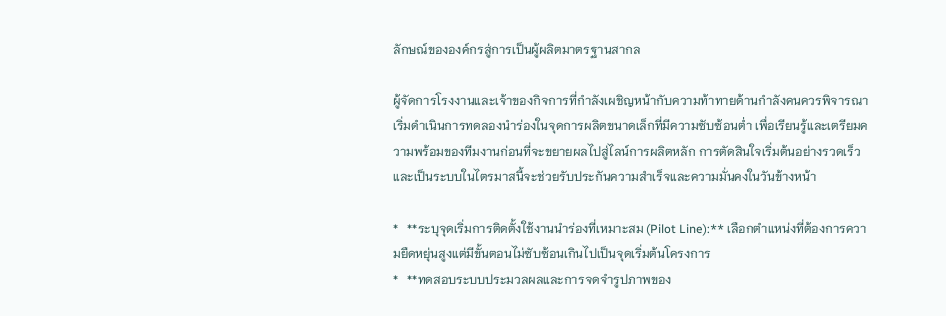ลักษณ์ขององค์กรสู่การเป็นผู้ผลิตมาตรฐานสากล

ผู้จัดการโรงงานและเจ้าของกิจการที่กำลังเผชิญหน้ากับความท้าทายด้านกำลังคนควรพิจารณาเริ่มดำเนินการทดลองนำร่องในจุดการผลิตขนาดเล็กที่มีความซับซ้อนต่ำ เพื่อเรียนรู้และเตรียมความพร้อมของทีมงานก่อนที่จะขยายผลไปสู่ไลน์การผลิตหลัก การตัดสินใจเริ่มต้นอย่างรวดเร็วและเป็นระบบในไตรมาสนี้จะช่วยรับประกันความสำเร็จและความมั่นคงในวันข้างหน้า

*   **ระบุจุดเริ่มการติดตั้งใช้งานนำร่องที่เหมาะสม (Pilot Line):** เลือกตำแหน่งที่ต้องการความยืดหยุ่นสูงแต่มีขั้นตอนไม่ซับซ้อนเกินไปเป็นจุดเริ่มต้นโครงการ
*   **ทดสอบระบบประมวลผลและการจดจำรูปภาพของ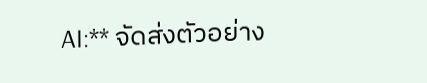AI:** จัดส่งตัวอย่าง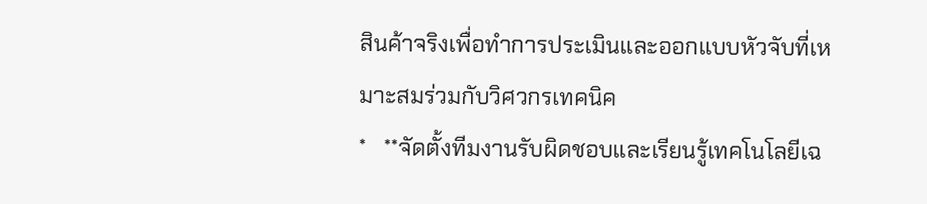สินค้าจริงเพื่อทำการประเมินและออกแบบหัวจับที่เหมาะสมร่วมกับวิศวกรเทคนิค
*   **จัดตั้งทีมงานรับผิดชอบและเรียนรู้เทคโนโลยีเฉ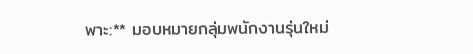พาะ:** มอบหมายกลุ่มพนักงานรุ่นใหม่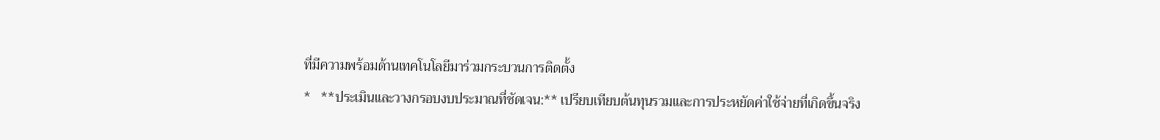ที่มีความพร้อมด้านเทคโนโลยีมาร่วมกระบวนการติดตั้ง
*   **ประเมินและวางกรอบงบประมาณที่ชัดเจน:** เปรียบเทียบต้นทุนรวมและการประหยัดค่าใช้จ่ายที่เกิดขึ้นจริง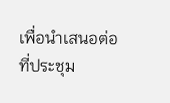เพื่อนำเสนอต่อที่ประชุม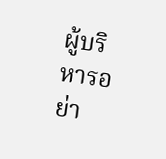ผู้บริหารอย่า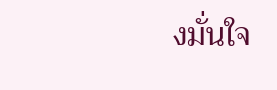งมั่นใจ